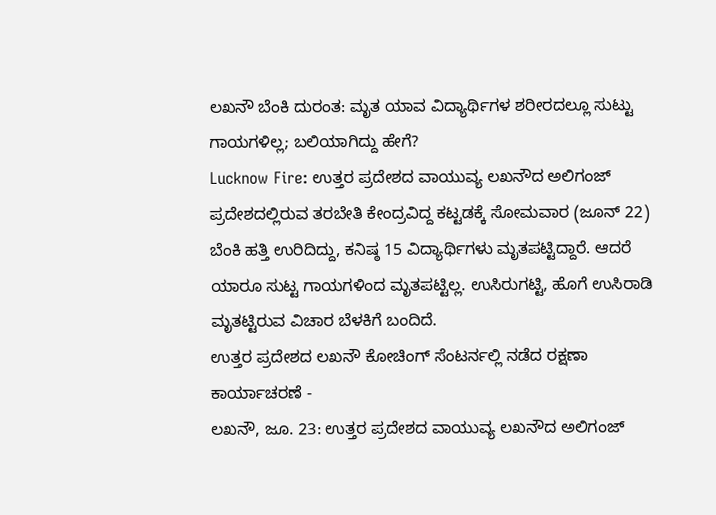ಲಖನೌ ಬೆಂಕಿ ದುರಂತ: ಮೃತ ಯಾವ ವಿದ್ಯಾರ್ಥಿಗಳ ಶರೀರದಲ್ಲೂ ಸುಟ್ಟು ಗಾಯಗಳಿಲ್ಲ; ಬಲಿಯಾಗಿದ್ದು ಹೇಗೆ?
Lucknow Fire: ಉತ್ತರ ಪ್ರದೇಶದ ವಾಯುವ್ಯ ಲಖನೌದ ಅಲಿಗಂಜ್ ಪ್ರದೇಶದಲ್ಲಿರುವ ತರಬೇತಿ ಕೇಂದ್ರವಿದ್ದ ಕಟ್ಟಡಕ್ಕೆ ಸೋಮವಾರ (ಜೂನ್ 22) ಬೆಂಕಿ ಹತ್ತಿ ಉರಿದಿದ್ದು, ಕನಿಷ್ಠ 15 ವಿದ್ಯಾರ್ಥಿಗಳು ಮೃತಪಟ್ಟಿದ್ದಾರೆ. ಆದರೆ ಯಾರೂ ಸುಟ್ಟ ಗಾಯಗಳಿಂದ ಮೃತಪಟ್ಟಿಲ್ಲ. ಉಸಿರುಗಟ್ಟಿ, ಹೊಗೆ ಉಸಿರಾಡಿ ಮೃತಟ್ಟಿರುವ ವಿಚಾರ ಬೆಳಕಿಗೆ ಬಂದಿದೆ.
ಉತ್ತರ ಪ್ರದೇಶದ ಲಖನೌ ಕೋಚಿಂಗ್ ಸೆಂಟರ್ನಲ್ಲಿ ನಡೆದ ರಕ್ಷಣಾ ಕಾರ್ಯಾಚರಣೆ -
ಲಖನೌ, ಜೂ. 23: ಉತ್ತರ ಪ್ರದೇಶದ ವಾಯುವ್ಯ ಲಖನೌದ ಅಲಿಗಂಜ್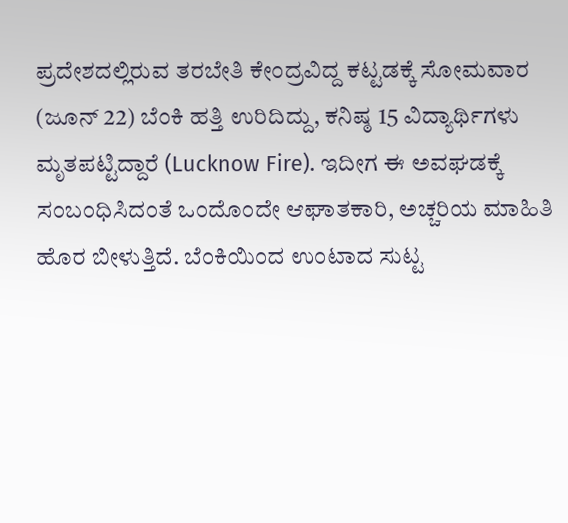ಪ್ರದೇಶದಲ್ಲಿರುವ ತರಬೇತಿ ಕೇಂದ್ರವಿದ್ದ ಕಟ್ಟಡಕ್ಕೆ ಸೋಮವಾರ (ಜೂನ್ 22) ಬೆಂಕಿ ಹತ್ತಿ ಉರಿದಿದ್ದು, ಕನಿಷ್ಠ 15 ವಿದ್ಯಾರ್ಥಿಗಳು ಮೃತಪಟ್ಟಿದ್ದಾರೆ (Lucknow Fire). ಇದೀಗ ಈ ಅವಘಡಕ್ಕೆ ಸಂಬಂಧಿಸಿದಂತೆ ಒಂದೊಂದೇ ಆಘಾತಕಾರಿ, ಅಚ್ಚರಿಯ ಮಾಹಿತಿ ಹೊರ ಬೀಳುತ್ತಿದೆ. ಬೆಂಕಿಯಿಂದ ಉಂಟಾದ ಸುಟ್ಟ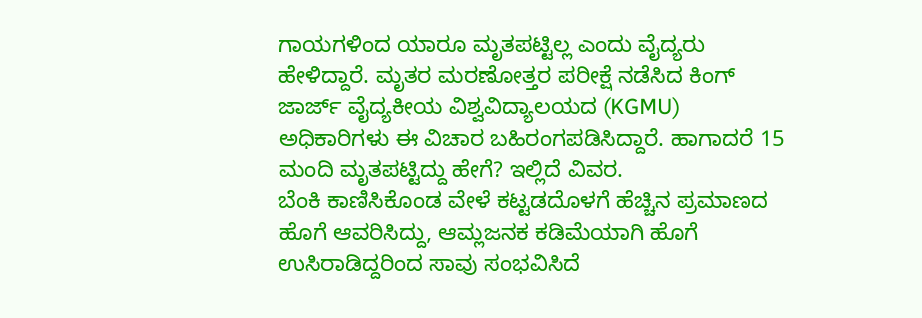ಗಾಯಗಳಿಂದ ಯಾರೂ ಮೃತಪಟ್ಟಿಲ್ಲ ಎಂದು ವೈದ್ಯರು ಹೇಳಿದ್ದಾರೆ. ಮೃತರ ಮರಣೋತ್ತರ ಪರೀಕ್ಷೆ ನಡೆಸಿದ ಕಿಂಗ್ ಜಾರ್ಜ್ ವೈದ್ಯಕೀಯ ವಿಶ್ವವಿದ್ಯಾಲಯದ (KGMU) ಅಧಿಕಾರಿಗಳು ಈ ವಿಚಾರ ಬಹಿರಂಗಪಡಿಸಿದ್ದಾರೆ. ಹಾಗಾದರೆ 15 ಮಂದಿ ಮೃತಪಟ್ಟಿದ್ದು ಹೇಗೆ? ಇಲ್ಲಿದೆ ವಿವರ.
ಬೆಂಕಿ ಕಾಣಿಸಿಕೊಂಡ ವೇಳೆ ಕಟ್ಟಡದೊಳಗೆ ಹೆಚ್ಚಿನ ಪ್ರಮಾಣದ ಹೊಗೆ ಆವರಿಸಿದ್ದು, ಆಮ್ಲಜನಕ ಕಡಿಮೆಯಾಗಿ ಹೊಗೆ ಉಸಿರಾಡಿದ್ದರಿಂದ ಸಾವು ಸಂಭವಿಸಿದೆ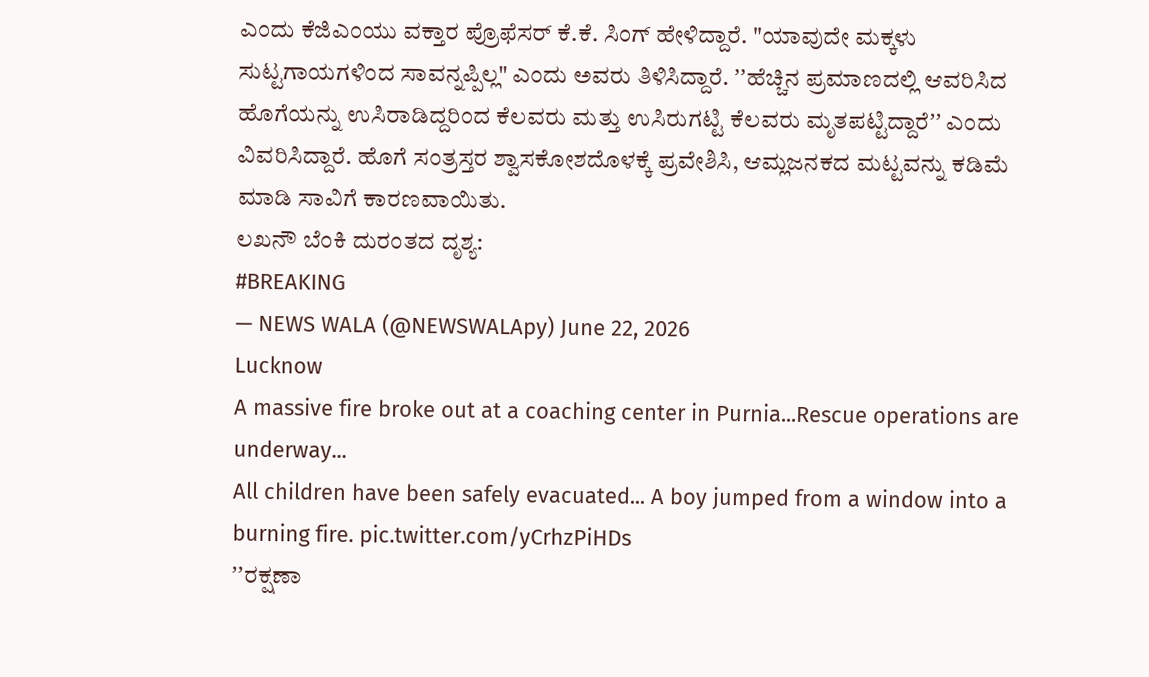ಎಂದು ಕೆಜಿಎಂಯು ವಕ್ತಾರ ಪ್ರೊಫೆಸರ್ ಕೆ.ಕೆ. ಸಿಂಗ್ ಹೇಳಿದ್ದಾರೆ. "ಯಾವುದೇ ಮಕ್ಕಳು ಸುಟ್ಟಗಾಯಗಳಿಂದ ಸಾವನ್ನಪ್ಪಿಲ್ಲ" ಎಂದು ಅವರು ತಿಳಿಸಿದ್ದಾರೆ. ʼʼಹೆಚ್ಚಿನ ಪ್ರಮಾಣದಲ್ಲಿ ಆವರಿಸಿದ ಹೊಗೆಯನ್ನು ಉಸಿರಾಡಿದ್ದರಿಂದ ಕೆಲವರು ಮತ್ತು ಉಸಿರುಗಟ್ಟಿ ಕೆಲವರು ಮೃತಪಟ್ಟಿದ್ದಾರೆʼʼ ಎಂದು ವಿವರಿಸಿದ್ದಾರೆ. ಹೊಗೆ ಸಂತ್ರಸ್ತರ ಶ್ವಾಸಕೋಶದೊಳಕ್ಕೆ ಪ್ರವೇಶಿಸಿ, ಆಮ್ಲಜನಕದ ಮಟ್ಟವನ್ನು ಕಡಿಮೆ ಮಾಡಿ ಸಾವಿಗೆ ಕಾರಣವಾಯಿತು.
ಲಖನೌ ಬೆಂಕಿ ದುರಂತದ ದೃಶ್ಯ:
#BREAKING
— NEWS WALA (@NEWSWALApy) June 22, 2026
Lucknow
A massive fire broke out at a coaching center in Purnia...Rescue operations are underway...
All children have been safely evacuated... A boy jumped from a window into a burning fire. pic.twitter.com/yCrhzPiHDs
ʼʼರಕ್ಷಣಾ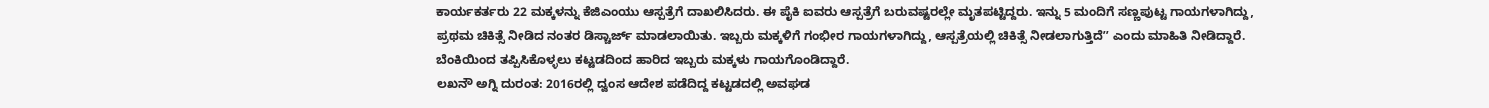ಕಾರ್ಯಕರ್ತರು 22 ಮಕ್ಕಳನ್ನು ಕೆಜಿಎಂಯು ಆಸ್ಪತ್ರೆಗೆ ದಾಖಲಿಸಿದರು. ಈ ಪೈಕಿ ಐವರು ಆಸ್ಪತ್ರೆಗೆ ಬರುವಷ್ಟರಲ್ಲೇ ಮೃತಪಟ್ಟಿದ್ದರು. ಇನ್ನು 5 ಮಂದಿಗೆ ಸಣ್ಣಪುಟ್ಟ ಗಾಯಗಳಾಗಿದ್ದು, ಪ್ರಥಮ ಚಿಕಿತ್ಸೆ ನೀಡಿದ ನಂತರ ಡಿಸ್ಚಾರ್ಜ್ ಮಾಡಲಾಯಿತು. ಇಬ್ಬರು ಮಕ್ಕಳಿಗೆ ಗಂಭೀರ ಗಾಯಗಳಾಗಿದ್ದು, ಆಸ್ಪತ್ರೆಯಲ್ಲಿ ಚಿಕಿತ್ಸೆ ನೀಡಲಾಗುತ್ತಿದೆʼʼ ಎಂದು ಮಾಹಿತಿ ನೀಡಿದ್ದಾರೆ. ಬೆಂಕಿಯಿಂದ ತಪ್ಪಿಸಿಕೊಳ್ಳಲು ಕಟ್ಟಡದಿಂದ ಹಾರಿದ ಇಬ್ಬರು ಮಕ್ಕಳು ಗಾಯಗೊಂಡಿದ್ದಾರೆ.
ಲಖನೌ ಅಗ್ನಿ ದುರಂತ: 2016ರಲ್ಲಿ ದ್ವಂಸ ಆದೇಶ ಪಡೆದಿದ್ದ ಕಟ್ಟಡದಲ್ಲಿ ಅವಘಡ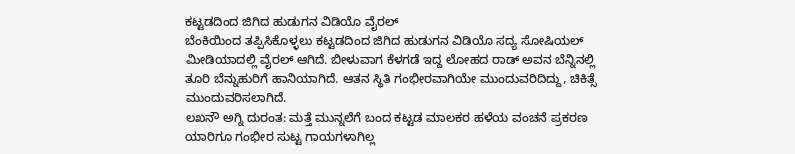ಕಟ್ಟಡದಿಂದ ಜಿಗಿದ ಹುಡುಗನ ವಿಡಿಯೊ ವೈರಲ್
ಬೆಂಕಿಯಿಂದ ತಪ್ಪಿಸಿಕೊಳ್ಳಲು ಕಟ್ಟಡದಿಂದ ಜಿಗಿದ ಹುಡುಗನ ವಿಡಿಯೊ ಸದ್ಯ ಸೋಷಿಯಲ್ ಮೀಡಿಯಾದಲ್ಲಿ ವೈರಲ್ ಆಗಿದೆ. ಬೀಳುವಾಗ ಕೆಳಗಡೆ ಇದ್ದ ಲೋಹದ ರಾಡ್ ಅವನ ಬೆನ್ನಿನಲ್ಲಿ ತೂರಿ ಬೆನ್ನುಹುರಿಗೆ ಹಾನಿಯಾಗಿದೆ. ಆತನ ಸ್ಥಿತಿ ಗಂಭೀರವಾಗಿಯೇ ಮುಂದುವರಿದಿದ್ದು, ಚಿಕಿತ್ಸೆ ಮುಂದುವರಿಸಲಾಗಿದೆ.
ಲಖನೌ ಅಗ್ನಿ ದುರಂತ: ಮತ್ತೆ ಮುನ್ನಲೆಗೆ ಬಂದ ಕಟ್ಟಡ ಮಾಲಕರ ಹಳೆಯ ವಂಚನೆ ಪ್ರಕರಣ
ಯಾರಿಗೂ ಗಂಭೀರ ಸುಟ್ಟ ಗಾಯಗಳಾಗಿಲ್ಲ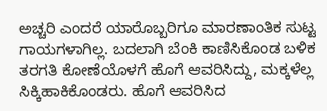ಅಚ್ಚರಿ ಎಂದರೆ ಯಾರೊಬ್ಬರಿಗೂ ಮಾರಣಾಂತಿಕ ಸುಟ್ಟ ಗಾಯಗಳಾಗಿಲ್ಲ. ಬದಲಾಗಿ ಬೆಂಕಿ ಕಾಣಿಸಿಕೊಂಡ ಬಳಿಕ ತರಗತಿ ಕೋಣೆಯೊಳಗೆ ಹೊಗೆ ಆವರಿಸಿದ್ದು, ಮಕ್ಕಳೆಲ್ಲ ಸಿಕ್ಕಿಹಾಕಿಕೊಂಡರು. ಹೊಗೆ ಆವರಿಸಿದ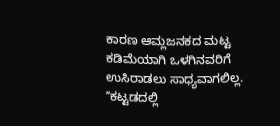ಕಾರಣ ಆಮ್ಲಜನಕದ ಮಟ್ಟ ಕಡಿಮೆಯಾಗಿ ಒಳಗಿನವರಿಗೆ ಉಸಿರಾಡಲು ಸಾಧ್ಯವಾಗಲಿಲ್ಲ. ʼʼಕಟ್ಟಡದಲ್ಲಿ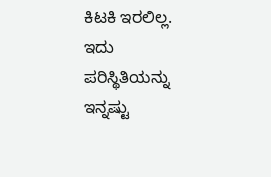ಕಿಟಕಿ ಇರಲಿಲ್ಲ. ಇದು ಪರಿಸ್ಥಿತಿಯನ್ನು ಇನ್ನಷ್ಟು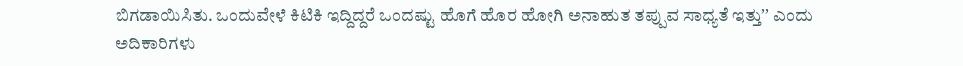ಬಿಗಡಾಯಿಸಿತು. ಒಂದುವೇಳೆ ಕಿಟಿಕಿ ಇದ್ದಿದ್ದರೆ ಒಂದಷ್ಟು ಹೊಗೆ ಹೊರ ಹೋಗಿ ಅನಾಹುತ ತಪ್ಪುವ ಸಾಧ್ಯತೆ ಇತ್ತುʼʼ ಎಂದು ಅದಿಕಾರಿಗಳು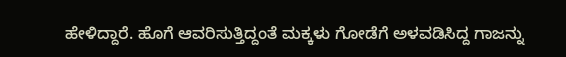ಹೇಳಿದ್ದಾರೆ. ಹೊಗೆ ಆವರಿಸುತ್ತಿದ್ದಂತೆ ಮಕ್ಕಳು ಗೋಡೆಗೆ ಅಳವಡಿಸಿದ್ದ ಗಾಜನ್ನು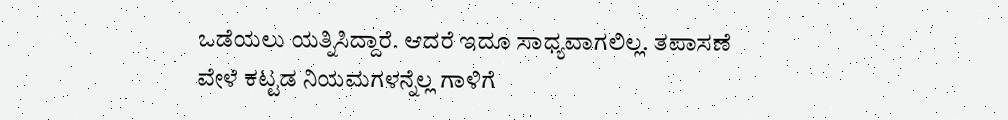ಒಡೆಯಲು ಯತ್ನಿಸಿದ್ದಾರೆ. ಆದರೆ ಇದೂ ಸಾಧ್ಯವಾಗಲಿಲ್ಲ. ತಪಾಸಣೆ ವೇಳೆ ಕಟ್ಟಡ ನಿಯಮಗಳನ್ನೆಲ್ಲ ಗಾಳಿಗೆ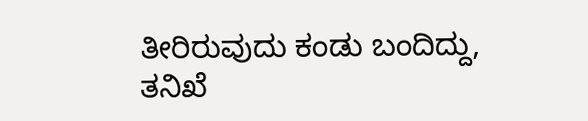ತೀರಿರುವುದು ಕಂಡು ಬಂದಿದ್ದು, ತನಿಖೆ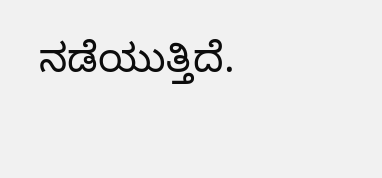ನಡೆಯುತ್ತಿದೆ.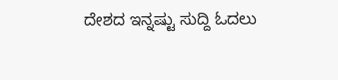ದೇಶದ ಇನ್ನಷ್ಟು ಸುದ್ದಿ ಓದಲು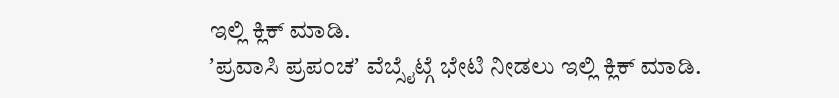ಇಲ್ಲಿ ಕ್ಲಿಕ್ ಮಾಡಿ.
ʼಪ್ರವಾಸಿ ಪ್ರಪಂಚʼ ವೆಬ್ಸೈಟ್ಗೆ ಭೇಟಿ ನೀಡಲು ಇಲ್ಲಿ ಕ್ಲಿಕ್ ಮಾಡಿ.